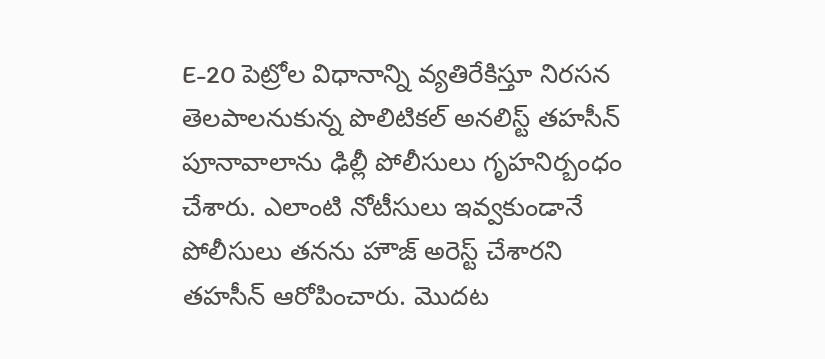E-20 పెట్రోల విధానాన్ని వ్యతిరేకిస్తూ నిరసన తెలపాలనుకున్న పొలిటికల్ అనలిస్ట్ తహసీన్ పూనావాలాను ఢిల్లీ పోలీసులు గృహనిర్బంధం చేశారు. ఎలాంటి నోటీసులు ఇవ్వకుండానే పోలీసులు తనను హౌజ్ అరెస్ట్ చేశారని తహసీన్ ఆరోపించారు. మొదట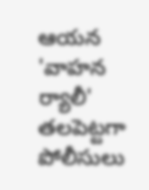ఆయన 'వాహన ర్యాలీ' తలపెట్టగా పోలీసులు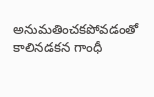అనుమతించకపోవడంతో కాలినడకన గాంధీ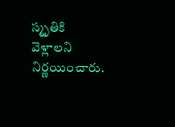స్మృతికి వెళ్లాలని నిర్ణయించారు.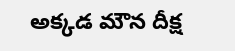అక్కడ మౌన దీక్ష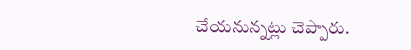చేయనున్నట్లు చెప్పారు.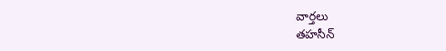వార్తలు
తహసీన్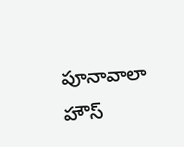పూనావాలా హౌస్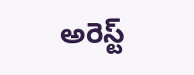అరెస్ట్